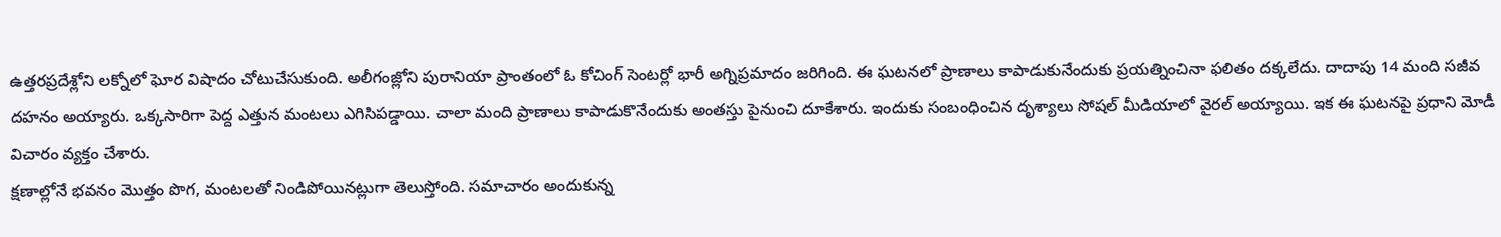ఉత్తరప్రదేశ్లోని లక్నోలో ఘోర విషాదం చోటుచేసుకుంది. అలీగంజ్లోని పురానియా ప్రాంతంలో ఓ కోచింగ్ సెంటర్లో భారీ అగ్నిప్రమాదం జరిగింది. ఈ ఘటనలో ప్రాణాలు కాపాడుకునేందుకు ప్రయత్నించినా ఫలితం దక్కలేదు. దాదాపు 14 మంది సజీవ దహనం అయ్యారు. ఒక్కసారిగా పెద్ద ఎత్తున మంటలు ఎగిసిపడ్డాయి. చాలా మంది ప్రాణాలు కాపాడుకొనేందుకు అంతస్తు పైనుంచి దూకేశారు. ఇందుకు సంబంధించిన దృశ్యాలు సోషల్ మీడియాలో వైరల్ అయ్యాయి. ఇక ఈ ఘటనపై ప్రధాని మోడీ విచారం వ్యక్తం చేశారు.
క్షణాల్లోనే భవనం మొత్తం పొగ, మంటలతో నిండిపోయినట్లుగా తెలుస్తోంది. సమాచారం అందుకున్న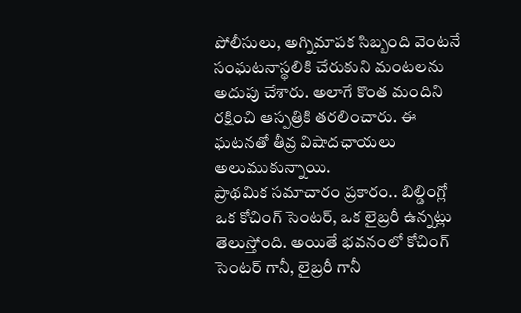పోలీసులు, అగ్నిమాపక సిబ్బంది వెంటనే సంఘటనాస్థలికి చేరుకుని మంటలను అదుపు చేశారు. అలాగే కొంత మందిని రక్షించి ఆస్పత్రికి తరలించారు. ఈ ఘటనతో తీవ్ర విషాదఛాయలు అలుముకున్నాయి.
ప్రాథమిక సమాచారం ప్రకారం.. బిల్డింగ్లో ఒక కోచింగ్ సెంటర్, ఒక లైబ్రరీ ఉన్నట్లు తెలుస్తోంది. అయితే భవనంలో కోచింగ్ సెంటర్ గానీ, లైబ్రరీ గానీ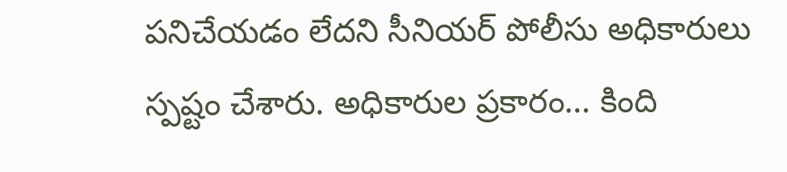పనిచేయడం లేదని సీనియర్ పోలీసు అధికారులు స్పష్టం చేశారు. అధికారుల ప్రకారం… కింది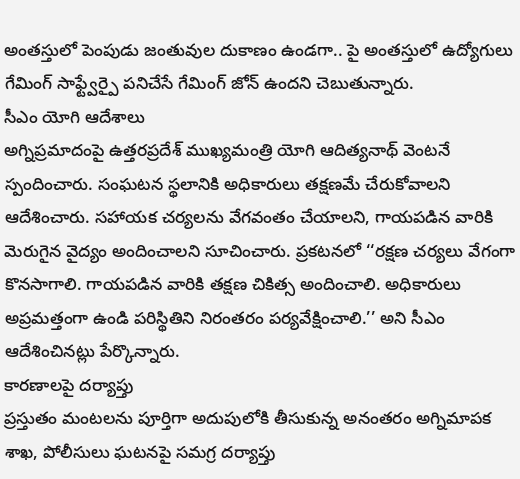అంతస్తులో పెంపుడు జంతువుల దుకాణం ఉండగా.. పై అంతస్తులో ఉద్యోగులు గేమింగ్ సాఫ్ట్వేర్పై పనిచేసే గేమింగ్ జోన్ ఉందని చెబుతున్నారు.
సీఎం యోగి ఆదేశాలు
అగ్నిప్రమాదంపై ఉత్తరప్రదేశ్ ముఖ్యమంత్రి యోగి ఆదిత్యనాథ్ వెంటనే స్పందించారు. సంఘటన స్థలానికి అధికారులు తక్షణమే చేరుకోవాలని ఆదేశించారు. సహాయక చర్యలను వేగవంతం చేయాలని, గాయపడిన వారికి మెరుగైన వైద్యం అందించాలని సూచించారు. ప్రకటనలో ‘‘రక్షణ చర్యలు వేగంగా కొనసాగాలి. గాయపడిన వారికి తక్షణ చికిత్స అందించాలి. అధికారులు అప్రమత్తంగా ఉండి పరిస్థితిని నిరంతరం పర్యవేక్షించాలి.’’ అని సీఎం ఆదేశించినట్లు పేర్కొన్నారు.
కారణాలపై దర్యాప్తు
ప్రస్తుతం మంటలను పూర్తిగా అదుపులోకి తీసుకున్న అనంతరం అగ్నిమాపక శాఖ, పోలీసులు ఘటనపై సమగ్ర దర్యాప్తు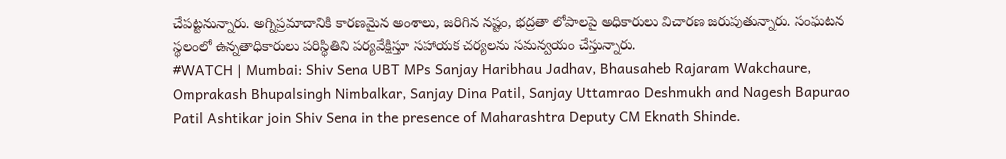చేపట్టనున్నారు. అగ్నిప్రమాదానికి కారణమైన అంశాలు, జరిగిన నష్టం, భద్రతా లోపాలపై అధికారులు విచారణ జరుపుతున్నారు. సంఘటన స్థలంలో ఉన్నతాధికారులు పరిస్థితిని పర్యవేక్షిస్తూ సహాయక చర్యలను సమన్వయం చేస్తున్నారు.
#WATCH | Mumbai: Shiv Sena UBT MPs Sanjay Haribhau Jadhav, Bhausaheb Rajaram Wakchaure, Omprakash Bhupalsingh Nimbalkar, Sanjay Dina Patil, Sanjay Uttamrao Deshmukh and Nagesh Bapurao Patil Ashtikar join Shiv Sena in the presence of Maharashtra Deputy CM Eknath Shinde.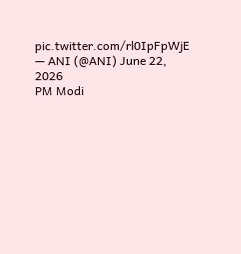pic.twitter.com/rl0IpFpWjE
— ANI (@ANI) June 22, 2026
PM Modi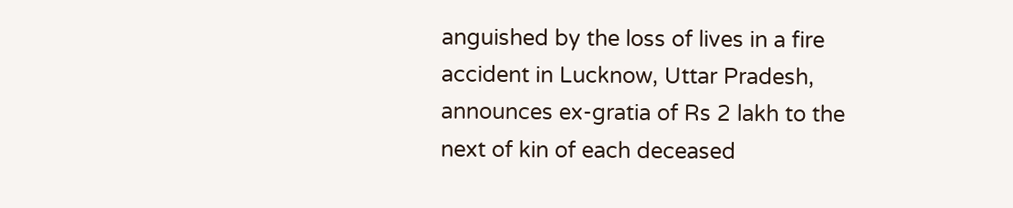anguished by the loss of lives in a fire accident in Lucknow, Uttar Pradesh, announces ex-gratia of Rs 2 lakh to the next of kin of each deceased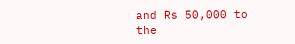and Rs 50,000 to the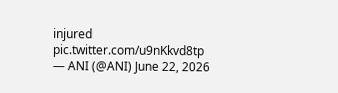injured pic.twitter.com/u9nKkvd8tp
— ANI (@ANI) June 22, 2026